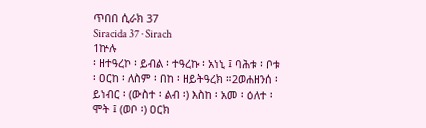ጥበበ ሲራክ 37
Siracida 37 · Sirach
1ኵሉ
፡ ዘተዓረኮ ፡ ይብል ፡ ተዓረኩ ፡ አነኒ ፤ ባሕቱ ፡ ቦቱ ፡ ዐርከ ፡ ለስም ፡ በከ ፡ ዘይትዓረክ ።2ወሐዘንሰ ፡ ይነብር ፡ (ውስተ ፡ ልብ ፡) እስከ ፡ አመ ፡ ዕለተ ፡ ሞት ፤ (ወቦ ፡) ዐርክ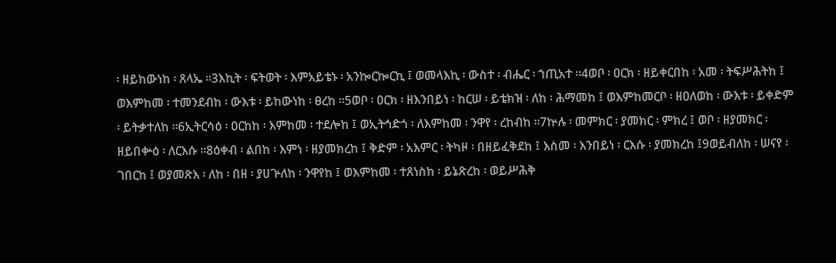፡ ዘይከውነከ ፡ ጸላኤ ።3እኪት ፡ ፍትወት ፡ እምአይቴኑ ፡ አንኰርኰርኪ ፤ ወመላእኪ ፡ ውስተ ፡ ብሔር ፡ ኀጢአተ ።4ወቦ ፡ ዐርክ ፡ ዘይቀርበከ ፡ አመ ፡ ትፍሥሕትከ ፤ ወእምከመ ፡ ተመንደብከ ፡ ውእቱ ፡ ይከውነከ ፡ ፀረከ ።5ወቦ ፡ ዐርክ ፡ ዘእንበይነ ፡ ከርሠ ፡ ይቴክዝ ፡ ለከ ፡ ሕማመከ ፤ ወእምከመርቦ ፡ ዘዐለወከ ፡ ውእቱ ፡ ይቀድም ፡ ይትቃተለከ ።6ኢትርሳዕ ፡ ዐርከከ ፡ እምከመ ፡ ተደሎከ ፤ ወኢትኅድጎ ፡ ለእምከመ ፡ ንዋየ ፡ ረከብከ ።7ኵሉ ፡ መምክር ፡ ያመክር ፡ ምክረ ፤ ወቦ ፡ ዘያመክር ፡ ዘይበቍዕ ፡ ለርእሱ ።8ዕቀብ ፡ ልበከ ፡ እምነ ፡ ዘያመክረከ ፤ ቅድም ፡ አእምር ፡ ትካዞ ፡ በዘይፈቅደከ ፤ እስመ ፡ እንበይነ ፡ ርእሱ ፡ ያመክረከ ፤9ወይብለከ ፡ ሠናየ ፡ ገበርከ ፤ ወያመጽእ ፡ ለከ ፡ በዘ ፡ ያሀጕለከ ፡ ንዋየከ ፤ ወእምከመ ፡ ተጸነስከ ፡ ይኔጽረከ ፡ ወይሥሕቅ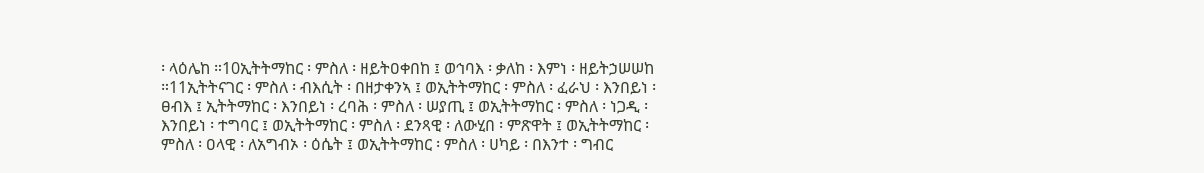፡ ላዕሌከ ።10ኢትትማከር ፡ ምስለ ፡ ዘይትዐቀበከ ፤ ወኅባእ ፡ ቃለከ ፡ እምነ ፡ ዘይትኃሠሠከ ።11ኢትትናገር ፡ ምስለ ፡ ብእሲት ፡ በዘታቀንኣ ፤ ወኢትትማከር ፡ ምስለ ፡ ፈራህ ፡ እንበይነ ፡ ፀብእ ፤ ኢትትማከር ፡ እንበይነ ፡ ረባሕ ፡ ምስለ ፡ ሠያጢ ፤ ወኢትትማከር ፡ ምስለ ፡ ነጋዲ ፡ እንበይነ ፡ ተግባር ፤ ወኢትትማከር ፡ ምስለ ፡ ደንጻዊ ፡ ለውሂበ ፡ ምጽዋት ፤ ወኢትትማከር ፡ ምስለ ፡ ዐላዊ ፡ ለአግብኦ ፡ ዕሴት ፤ ወኢትትማከር ፡ ምስለ ፡ ሀካይ ፡ በእንተ ፡ ግብር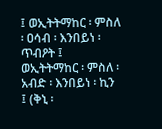፤ ወኢትትማከር ፡ ምስለ ፡ ዐሳብ ፡ እንበይነ ፡ ጥብዖት ፤ ወኢትትማከር ፡ ምስለ ፡ አብድ ፡ እንበይነ ፡ ኪን ፤ (ቅኒ ፡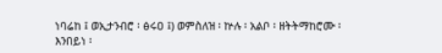ነባሬከ ፤ ወኢታንብሮ ፡ ፅሩዐ ፤) ወምስለዝ ፡ ኵሉ ፡ አልቦ ፡ ዘትትማከሮሙ ፡ እንበይነ ፡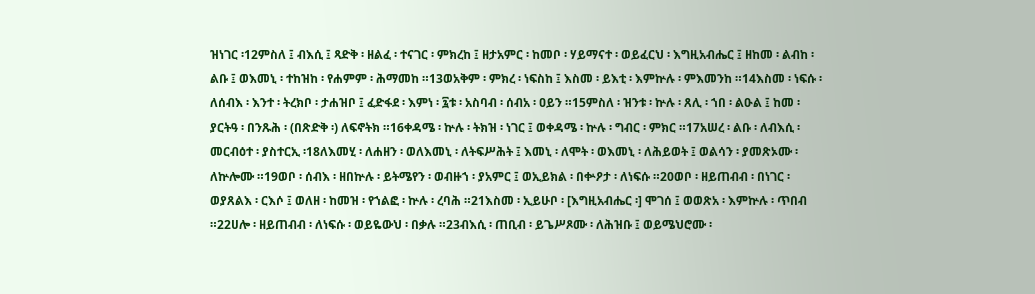ዝነገር ፡12ምስለ ፤ ብእሲ ፤ ጻድቅ ፡ ዘልፈ ፡ ተናገር ፡ ምክረከ ፤ ዘታአምር ፡ ከመቦ ፡ ሃይማናተ ፡ ወይፈርህ ፡ እግዚአብሔር ፤ ዘከመ ፡ ልብከ ፡ ልቡ ፤ ወእመኒ ፡ ተከዝከ ፡ የሐምም ፡ ሕማመከ ።13ወአቅም ፡ ምክረ ፡ ነፍስከ ፤ እስመ ፡ ይእቲ ፡ እምኵሉ ፡ ምእመንከ ።14እስመ ፡ ነፍሱ ፡ ለሰብእ ፡ እንተ ፡ ትረክቦ ፡ ታሐዝቦ ፤ ፈድፋደ ፡ እምነ ፡ ፯ቱ ፡ አስባብ ፡ ሰብአ ፡ ዐይን ።15ምስለ ፡ ዝንቱ ፡ ኵሉ ፡ ጸሊ ፡ ኀበ ፡ ልዑል ፤ ከመ ፡ ያርትዓ ፡ በንጹሕ ፡ (በጽድቅ ፡) ለፍኖትክ ።16ቀዳሜ ፡ ኵሉ ፡ ትክዝ ፡ ነገር ፤ ወቀዳሜ ፡ ኵሉ ፡ ግብር ፡ ምክር ።17አሠረ ፡ ልቡ ፡ ለብእሲ ፡ መርብዕተ ፡ ያስተርኢ ፡18ለእመሂ ፡ ለሐዘን ፡ ወለእመኒ ፡ ለትፍሥሕት ፤ እመኒ ፡ ለሞት ፡ ወእመኒ ፡ ለሕይወት ፤ ወልሳን ፡ ያመጽኦሙ ፡ ለኵሎሙ ።19ወቦ ፡ ሰብእ ፡ ዘበኵሉ ፡ ይትሜየን ፡ ወብዙኀ ፡ ያአምር ፤ ወኢይክል ፡ በቍዖታ ፡ ለነፍሱ ።20ወቦ ፡ ዘይጠብብ ፡ በነገር ፡ ወያጸልእ ፡ ርእሶ ፤ ወለዘ ፡ ከመዝ ፡ የኀልፎ ፡ ኵሉ ፡ ረባሕ ።21እስመ ፡ ኢይሁቦ ፡ [እግዚአብሔር ፡] ሞገሰ ፤ ወወጽአ ፡ እምኵሉ ፡ ጥበብ ።22ሀሎ ፡ ዘይጠብብ ፡ ለነፍሱ ፡ ወይዬውህ ፡ በቃሉ ።23ብእሲ ፡ ጠቢብ ፡ ይጌሥጾሙ ፡ ለሕዝቡ ፤ ወይሜህሮሙ ፡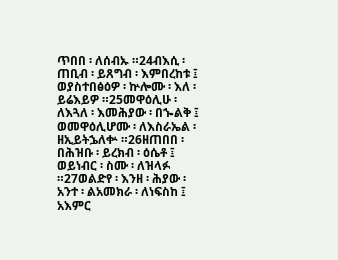ጥበበ ፡ ለሰብኡ ።24ብእሲ ፡ ጠቢብ ፡ ይጸግብ ፡ እምበረከቱ ፤ ወያስተበፅዕዎ ፡ ኵሎሙ ፡ እለ ፡ ይሬእይዎ ።25መዋዕሊሁ ፡ ለእጓለ ፡ እመሕያው ፡ በኈልቅ ፤ ወመዋዕሊሆሙ ፡ ለእስራኤል ፡ ዘኢይትኌለቍ ።26ዘጠበበ ፡ በሕዝቡ ፡ ይረክብ ፡ ዕሴቶ ፤ ወይነብር ፡ ስሙ ፡ ለዝላፉ ።27ወልድየ ፡ እንዘ ፡ ሕያው ፡ አንተ ፡ ልአመክራ ፡ ለነፍስከ ፤ አእምር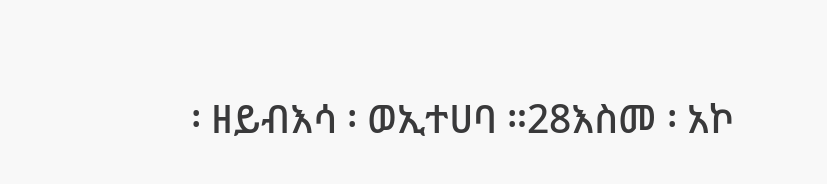፡ ዘይብእሳ ፡ ወኢተሀባ ።28እስመ ፡ አኮ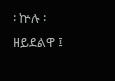፡ ኵሉ ፡ ዘይደልዋ ፤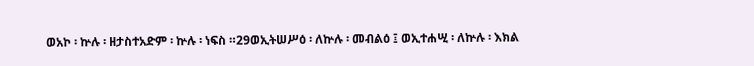ወአኮ ፡ ኵሉ ፡ ዘታስተአድም ፡ ኵሉ ፡ ነፍስ ።29ወኢትሠሥዕ ፡ ለኵሉ ፡ መብልዕ ፤ ወኢተሐሢ ፡ ለኵሉ ፡ እክል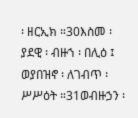፡ ዘርኢክ ።30እስመ ፡ ያደዊ ፡ ብዙኀ ፡ በሊዕ ፤ ወያበዝኖ ፡ ለገብጥ ፡ ሥሥዕት ።31ወብዙኃን ፡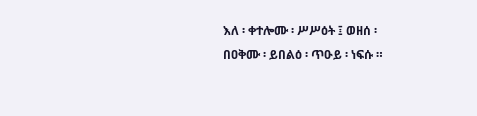እለ ፡ ቀተሎሙ ፡ ሥሥዕት ፤ ወዘሰ ፡ በዐቅሙ ፡ ይበልዕ ፡ ጥዑይ ፡ ነፍሱ ።